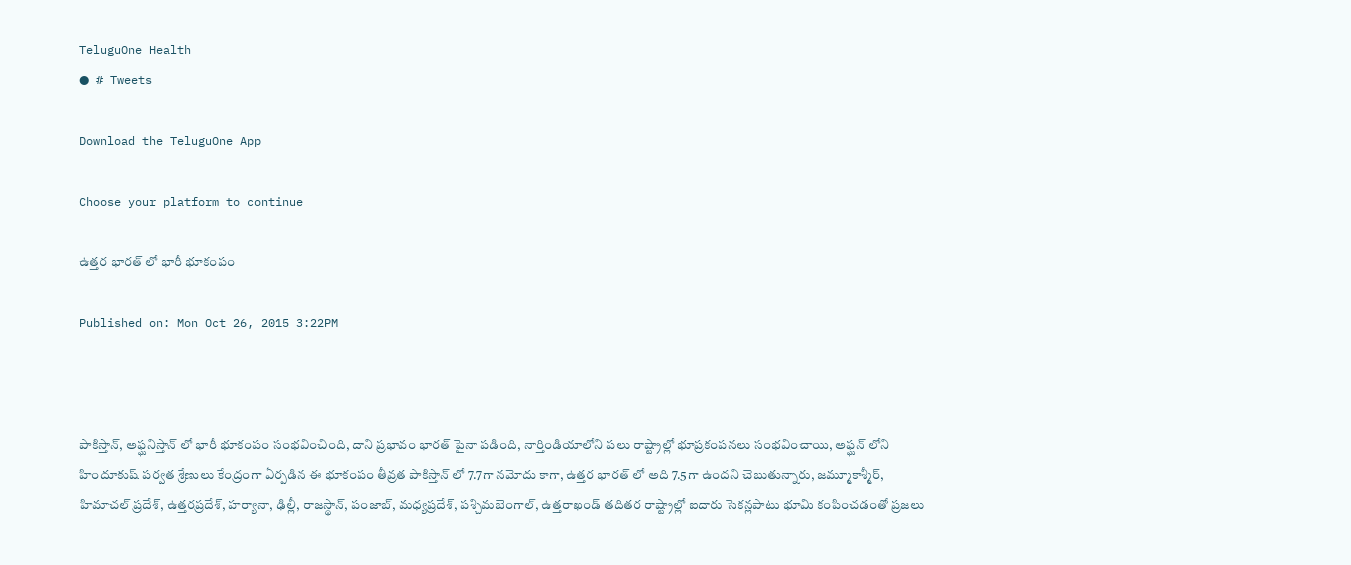TeluguOne Health
● # Tweets

Download the TeluguOne App

Choose your platform to continue

ఉత్తర భారత్ లో భారీ భూకంపం

Published on: Mon Oct 26, 2015 3:22PM



పాకిస్తాన్, అఫ్ఘనిస్తాన్ లో భారీ భూకంపం సంభవించింది, దాని ప్రభావం భారత్ పైనా పడింది, నార్తిండియాలోని పలు రాష్ట్రాల్లో భూప్రకంపనలు సంభవించాయి, అఫ్ఘన్ లోని హిందూకుష్ పర్వత శ్రేణులు కేంద్రంగా ఏర్పడిన ఈ భూకంపం తీవ్రత పాకిస్తాన్ లో 7.7గా నమోదు కాగా, ఉత్తర భారత్ లో అది 7.5గా ఉందని చెబుతున్నారు, జమ్మూకాశ్మీర్, హిమాచల్ ప్రదేశ్, ఉత్తరప్రదేశ్, హర్యానా, ఢిల్లీ, రాజస్థాన్, పంజాబ్, మధ్యప్రదేశ్, పశ్చిమబెంగాల్, ఉత్తరాఖండ్ తదితర రాష్ట్రాల్లో ఐదారు సెకన్లపాటు భూమి కంపించడంతో ప్రజలు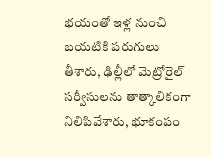భయంతో ఇళ్ల నుంచి బయటికి పరుగులు తీశారు, ఢిల్లీలో మెట్రోరైల్ సర్వీసులను తాత్కాలికంగా నిలిపివేశారు, భూకంపం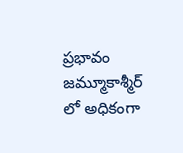ప్రభావం జమ్మూకాశ్మీర్ లో అధికంగా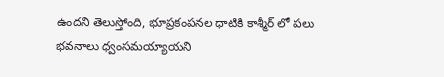ఉందని తెలుస్తోంది, భూప్రకంపనల ధాటికి కాశ్మీర్ లో పలు భవనాలు ధ్వంసమయ్యాయని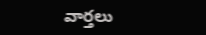వార్తలు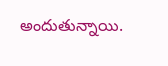అందుతున్నాయి.